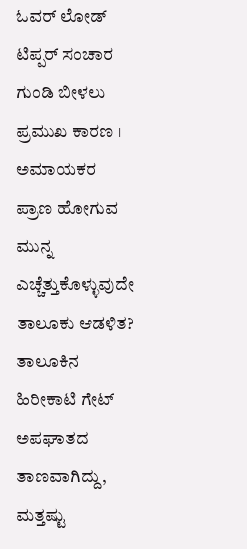ಓವರ್ ಲೋಡ್ ಟಿಪ್ಪರ್ ಸಂಚಾರ ಗುಂಡಿ ಬೀಳಲು ಪ್ರಮುಖ ಕಾರಣ । ಅಮಾಯಕರ ಪ್ರಾಣ ಹೋಗುವ ಮುನ್ನ ಎಚ್ಚೆತ್ತುಕೊಳ್ಳುವುದೇ ತಾಲೂಕು ಆಡಳಿತ?
ತಾಲೂಕಿನ ಹಿರೀಕಾಟಿ ಗೇಟ್ ಅಪಘಾತದ ತಾಣವಾಗಿದ್ದು, ಮತ್ತಷ್ಟು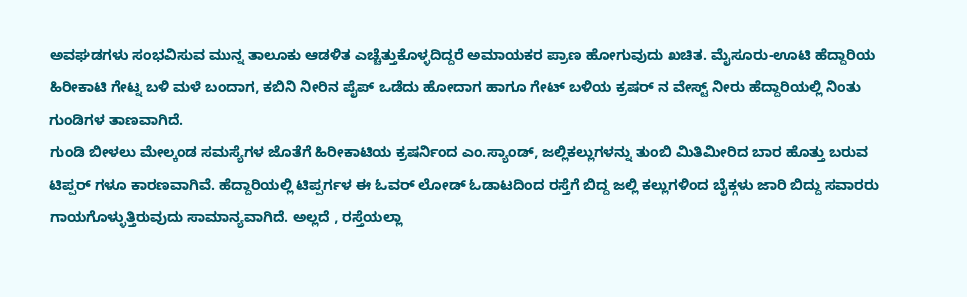ಅವಘಡಗಳು ಸಂಭವಿಸುವ ಮುನ್ನ ತಾಲೂಕು ಆಡಳಿತ ಎಚ್ಚೆತ್ತುಕೊಳ್ಳದಿದ್ದರೆ ಅಮಾಯಕರ ಪ್ರಾಣ ಹೋಗುವುದು ಖಚಿತ. ಮೈಸೂರು-ಊಟಿ ಹೆದ್ದಾರಿಯ ಹಿರೀಕಾಟಿ ಗೇಟ್ನ ಬಳಿ ಮಳೆ ಬಂದಾಗ, ಕಬಿನಿ ನೀರಿನ ಪೈಪ್ ಒಡೆದು ಹೋದಾಗ ಹಾಗೂ ಗೇಟ್ ಬಳಿಯ ಕ್ರಷರ್ ನ ವೇಸ್ಟ್ ನೀರು ಹೆದ್ದಾರಿಯಲ್ಲಿ ನಿಂತು ಗುಂಡಿಗಳ ತಾಣವಾಗಿದೆ.
ಗುಂಡಿ ಬೀಳಲು ಮೇಲ್ಕಂಡ ಸಮಸ್ಯೆಗಳ ಜೊತೆಗೆ ಹಿರೀಕಾಟಿಯ ಕ್ರಷರ್ನಿಂದ ಎಂ.ಸ್ಯಾಂಡ್, ಜಲ್ಲಿಕಲ್ಲುಗಳನ್ನು ತುಂಬಿ ಮಿತಿಮೀರಿದ ಬಾರ ಹೊತ್ತು ಬರುವ ಟಿಪ್ಪರ್ ಗಳೂ ಕಾರಣವಾಗಿವೆ. ಹೆದ್ದಾರಿಯಲ್ಲಿ ಟಿಪ್ಪರ್ಗಳ ಈ ಓವರ್ ಲೋಡ್ ಓಡಾಟದಿಂದ ರಸ್ತೆಗೆ ಬಿದ್ದ ಜಲ್ಲಿ ಕಲ್ಲುಗಳಿಂದ ಬೈಕ್ಗಳು ಜಾರಿ ಬಿದ್ದು ಸವಾರರು ಗಾಯಗೊಳ್ಳುತ್ತಿರುವುದು ಸಾಮಾನ್ಯವಾಗಿದೆ. ಅಲ್ಲದೆ , ರಸ್ತೆಯಲ್ಲಾ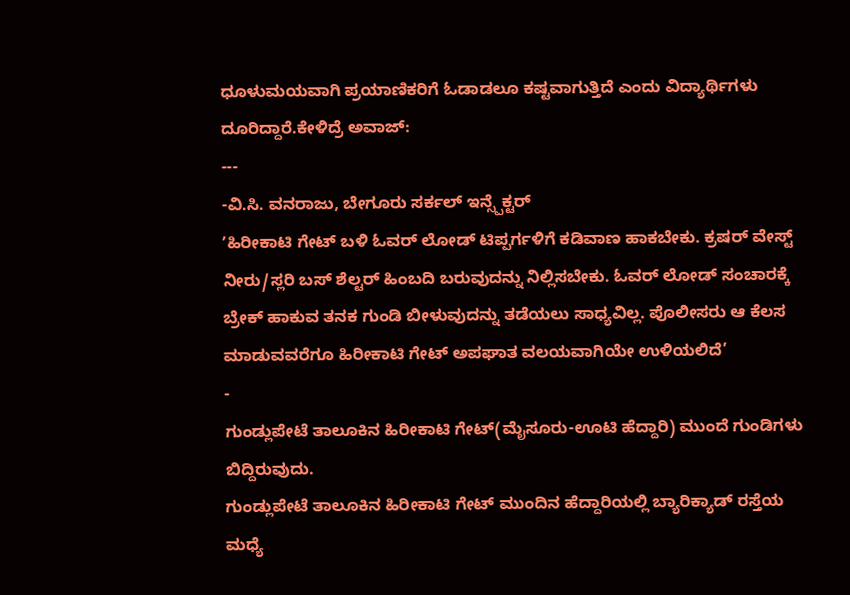ಧೂಳುಮಯವಾಗಿ ಪ್ರಯಾಣಿಕರಿಗೆ ಓಡಾಡಲೂ ಕಷ್ಟವಾಗುತ್ತಿದೆ ಎಂದು ವಿದ್ಯಾರ್ಥಿಗಳು ದೂರಿದ್ದಾರೆ.ಕೇಳಿದ್ರೆ ಅವಾಜ್:
---
-ವಿ.ಸಿ. ವನರಾಜು, ಬೇಗೂರು ಸರ್ಕಲ್ ಇನ್ಸ್ಪೆಕ್ಟರ್
ʼಹಿರೀಕಾಟಿ ಗೇಟ್ ಬಳಿ ಓವರ್ ಲೋಡ್ ಟಿಪ್ಪರ್ಗಳಿಗೆ ಕಡಿವಾಣ ಹಾಕಬೇಕು. ಕ್ರಷರ್ ವೇಸ್ಟ್ ನೀರು/ಸ್ಲರಿ ಬಸ್ ಶೆಲ್ಟರ್ ಹಿಂಬದಿ ಬರುವುದನ್ನು ನಿಲ್ಲಿಸಬೇಕು. ಓವರ್ ಲೋಡ್ ಸಂಚಾರಕ್ಕೆ ಬ್ರೇಕ್ ಹಾಕುವ ತನಕ ಗುಂಡಿ ಬೀಳುವುದನ್ನು ತಡೆಯಲು ಸಾಧ್ಯವಿಲ್ಲ. ಪೊಲೀಸರು ಆ ಕೆಲಸ ಮಾಡುವವರೆಗೂ ಹಿರೀಕಾಟಿ ಗೇಟ್ ಅಪಘಾತ ವಲಯವಾಗಿಯೇ ಉಳಿಯಲಿದೆ’
-
ಗುಂಡ್ಲುಪೇಟೆ ತಾಲೂಕಿನ ಹಿರೀಕಾಟಿ ಗೇಟ್(ಮೈಸೂರು-ಊಟಿ ಹೆದ್ದಾರಿ) ಮುಂದೆ ಗುಂಡಿಗಳು ಬಿದ್ದಿರುವುದು.
ಗುಂಡ್ಲುಪೇಟೆ ತಾಲೂಕಿನ ಹಿರೀಕಾಟಿ ಗೇಟ್ ಮುಂದಿನ ಹೆದ್ದಾರಿಯಲ್ಲಿ ಬ್ಯಾರಿಕ್ಯಾಡ್ ರಸ್ತೆಯ ಮಧ್ಯೆ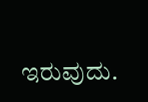ಇರುವುದು.